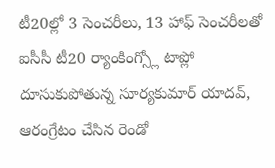టీ20ల్లో 3 సెంచరీలు, 13 హాఫ్ సెంచరీలతో ఐసీసీ టీ20 ర్యాంకింగ్స్లో టాప్లో దూసుకుపోతున్న సూర్యకుమార్ యాదవ్, ఆరంగ్రేటం చేసిన రెండో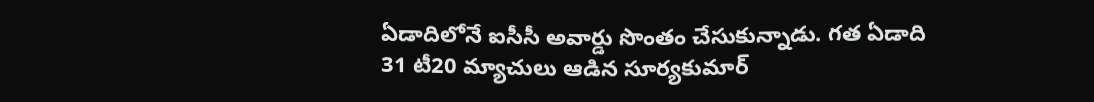ఏడాదిలోనే ఐసీసీ అవార్డు సొంతం చేసుకున్నాడు. గత ఏడాది 31 టీ20 మ్యాచులు ఆడిన సూర్యకుమార్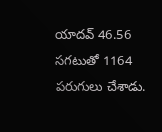యాదవ్ 46.56 సగటుతో 1164 పరుగులు చేశాడు.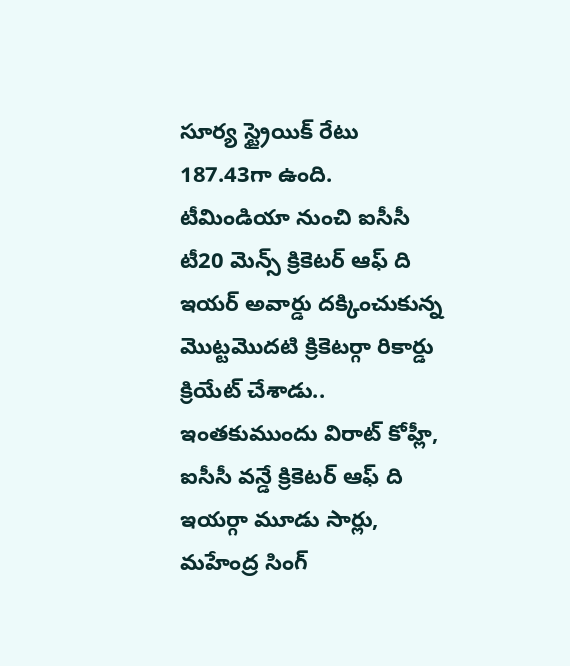సూర్య స్ట్రైయిక్ రేటు 187.43గా ఉంది. టీమిండియా నుంచి ఐసీసీ టీ20 మెన్స్ క్రికెటర్ ఆఫ్ ది ఇయర్ అవార్డు దక్కించుకున్న మొట్టమొదటి క్రికెటర్గా రికార్డు క్రియేట్ చేశాడు.. ఇంతకుముందు విరాట్ కోహ్లీ, ఐసీసీ వన్డే క్రికెటర్ ఆఫ్ ది ఇయర్గా మూడు సార్లు, మహేంద్ర సింగ్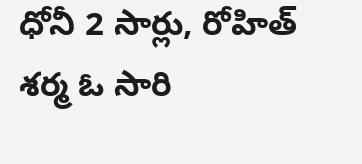ధోనీ 2 సార్లు, రోహిత్ శర్మ ఓ సారి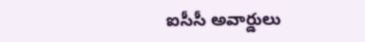ఐసీసీ అవార్డులు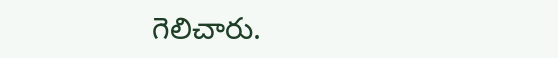గెలిచారు.